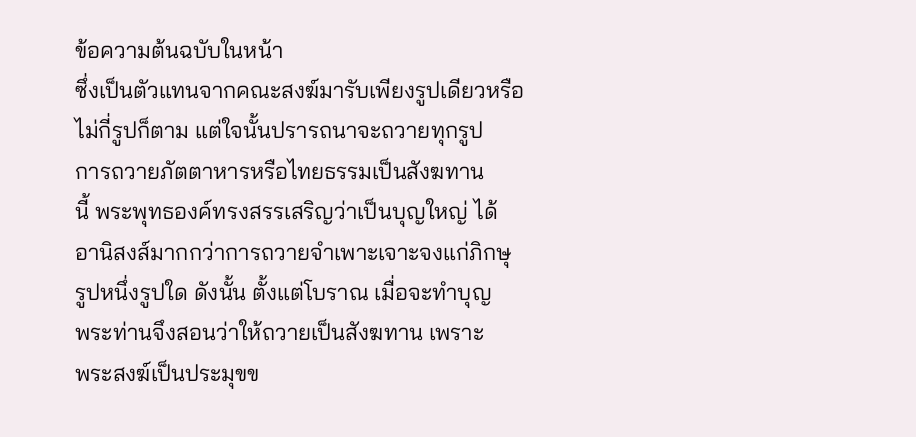ข้อความต้นฉบับในหน้า
ซึ่งเป็นตัวแทนจากคณะสงฆ์มารับเพียงรูปเดียวหรือ
ไม่กี่รูปก็ตาม แต่ใจนั้นปรารถนาจะถวายทุกรูป
การถวายภัตตาหารหรือไทยธรรมเป็นสังฆทาน
นี้ พระพุทธองค์ทรงสรรเสริญว่าเป็นบุญใหญ่ ได้
อานิสงส์มากกว่าการถวายจำเพาะเจาะจงแก่ภิกษุ
รูปหนึ่งรูปใด ดังนั้น ตั้งแต่โบราณ เมื่อจะทำบุญ
พระท่านจึงสอนว่าให้ถวายเป็นสังฆทาน เพราะ
พระสงฆ์เป็นประมุขข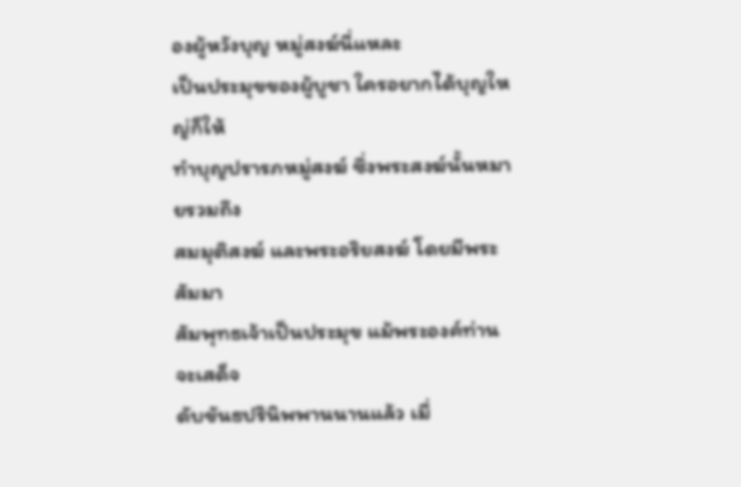องผู้หวังบุญ หมู่สงฆ์นี่แหละ
เป็นประมุขของผู้บูชา ใครอยากได้บุญใหญ่ก็ให้
ทำบุญปรารภหมู่สงฆ์ ซึ่งพระสงฆ์นั้นหมายรวมถึง
สมมุติสงฆ์ และพระอริยสงฆ์ โดยมีพระสัมมา
สัมพุทธเจ้าเป็นประมุข แม้พระองค์ท่านจะเสด็จ
ดับขันธปรินิพพานนานแล้ว เมื่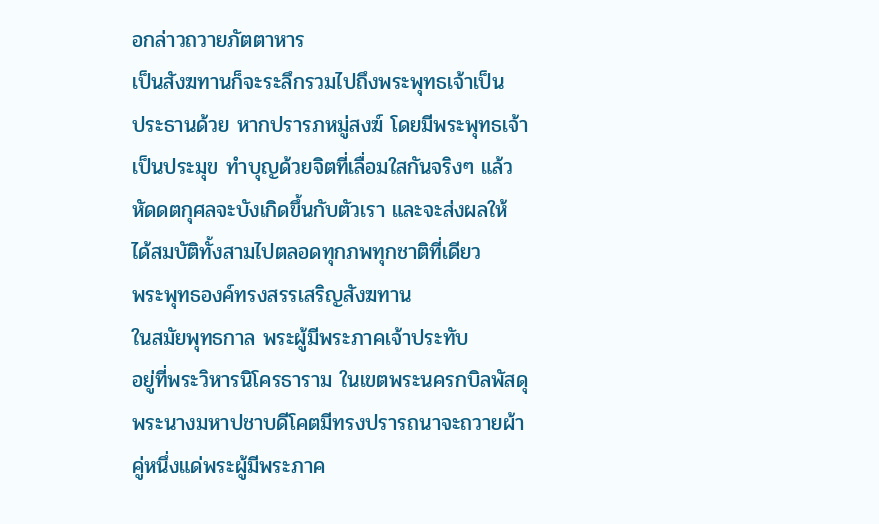อกล่าวถวายภัตตาหาร
เป็นสังฆทานก็จะระลึกรวมไปถึงพระพุทธเจ้าเป็น
ประธานด้วย หากปรารภหมู่สงฆ์ โดยมีพระพุทธเจ้า
เป็นประมุข ทำบุญด้วยจิตที่เลื่อมใสกันจริงๆ แล้ว
หัดดตกุศลจะบังเกิดขึ้นกับตัวเรา และจะส่งผลให้
ได้สมบัติทั้งสามไปตลอดทุกภพทุกชาติที่เดียว
พระพุทธองค์ทรงสรรเสริญสังฆทาน
ในสมัยพุทธกาล พระผู้มีพระภาคเจ้าประทับ
อยู่ที่พระวิหารนิโครธาราม ในเขตพระนครกบิลพัสดุ
พระนางมหาปชาบดีโคตมีทรงปรารถนาจะถวายผ้า
คู่หนึ่งแด่พระผู้มีพระภาค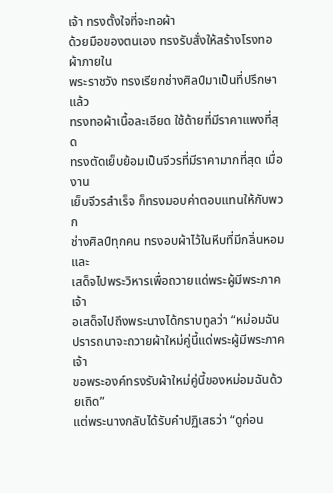เจ้า ทรงตั้งใจที่จะทอผ้า
ด้วยมือของตนเอง ทรงรับสั่งให้สร้างโรงทอผ้าภายใน
พระราชวัง ทรงเรียกช่างศิลป์มาเป็นที่ปรึกษา แล้ว
ทรงทอผ้าเนื้อละเอียด ใช้ด้ายที่มีราคาแพงที่สุด
ทรงตัดเย็บย้อมเป็นจีวรที่มีราคามากที่สุด เมื่องาน
เย็บจีวรสำเร็จ ก็ทรงมอบค่าตอบแทนให้กับพวก
ช่างศิลป์ทุกคน ทรงอบผ้าไว้ในหีบที่มีกลิ่นหอมและ
เสด็จไปพระวิหารเพื่อถวายแด่พระผู้มีพระภาคเจ้า
อเสด็จไปถึงพระนางได้กราบทูลว่า “หม่อมฉัน
ปรารถนาจะถวายผ้าใหม่คู่นี้แด่พระผู้มีพระภาคเจ้า
ขอพระองค์ทรงรับผ้าใหม่คู่นี้ของหม่อมฉันด้วยเถิด”
แต่พระนางกลับได้รับคำปฏิเสธว่า “ดูก่อน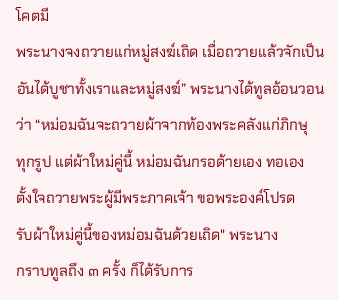โคตมี
พระนางจงถวายแก่หมู่สงฆ์เถิด เมื่อถวายแล้วจักเป็น
อันได้บูชาทั้งเราและหมู่สงฆ์” พระนางได้ทูลอ้อนวอน
ว่า “หม่อมฉันจะถวายผ้าจากท้องพระคลังแก่ภิกษุ
ทุกรูป แต่ผ้าใหม่คู่นี้ หม่อมฉันกรอด้ายเอง ทอเอง
ตั้งใจถวายพระผู้มีพระภาคเจ้า ขอพระองค์โปรด
รับผ้าใหม่คู่นี้ของหม่อมฉันด้วยเถิด" พระนาง
กราบทูลถึง ๓ ครั้ง ก็ได้รับการ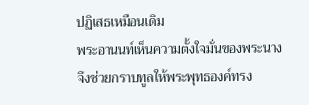ปฏิเสธเหมือนเดิม
พระอานนท์เห็นความตั้งใจมั่นของพระนาง
จึงช่วยกราบทูลให้พระพุทธองค์ทรง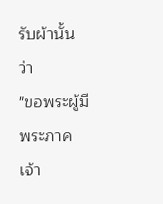รับผ้านั้นว่า
"ขอพระผู้มีพระภาคเจ้า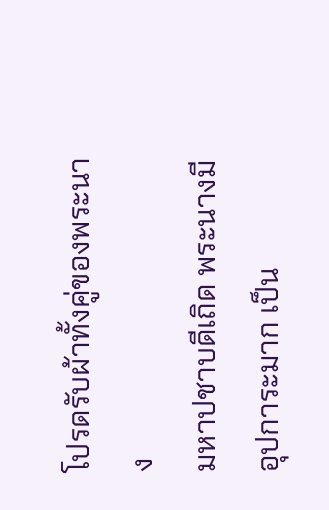โปรดรับผ้าทั้งคู่ของพระนาง
มหาปชาบดีเถิด พระนางมีอุปการะมาก เป็น